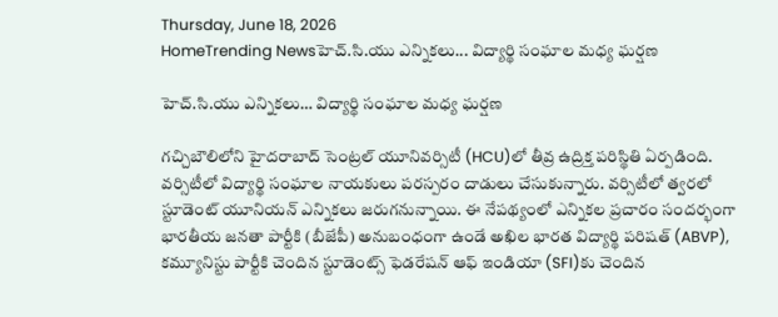Thursday, June 18, 2026
HomeTrending Newsహెచ్.సి.యు ఎన్నికలు... విద్యార్థి సంఘాల మధ్య ఘర్షణ

హెచ్.సి.యు ఎన్నికలు… విద్యార్థి సంఘాల మధ్య ఘర్షణ

గచ్చిబౌలిలోని హైదరాబాద్‌ సెంట్రల్‌ యూనివర్సిటీ (HCU)లో తీవ్ర ఉద్రిక్త పరిస్థితి ఏర్పడింది. వర్సిటీలో విద్యార్థి సంఘాల నాయకులు పరస్పరం దాడులు చేసుకున్నారు. వర్సిటీలో త్వరలో స్టూడెంట్‌ యూనియన్‌ ఎన్నికలు జరుగనున్నాయి. ఈ నేపథ్యంలో ఎన్నికల ప్రచారం సందర్భంగా భారతీయ జనతా పార్టీకి (బీజేపీ) అనుబంధంగా ఉండే అఖిల భారత విద్యార్థి పరిషత్‌ (ABVP), కమ్యూనిస్టు పార్టీకి చెందిన స్టూడెంట్స్‌ ఫెడరేషన్‌ ఆఫ్‌ ఇండియా (SFI)కు చెందిన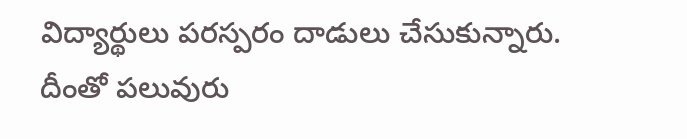విద్యార్థులు పరస్పరం దాడులు చేసుకున్నారు. దీంతో పలువురు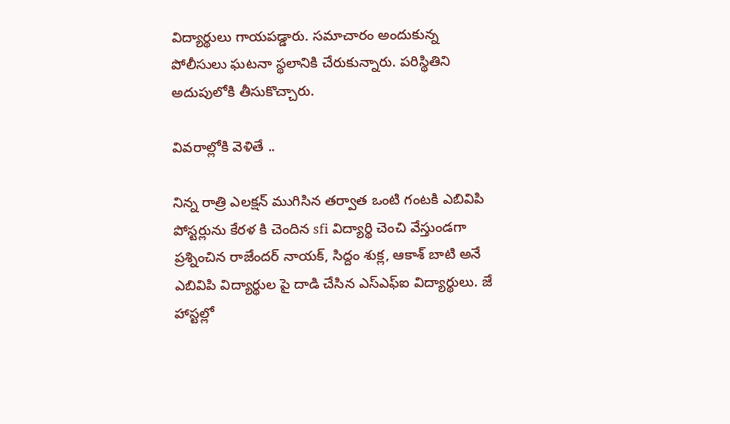విద్యార్థులు గాయపడ్డారు. సమాచారం అందుకున్న పోలీసులు ఘటనా స్థలానికి చేరుకున్నారు. పరిస్థితిని అదుపులోకి తీసుకొచ్చారు.

వివరాల్లోకి వెళితే ..

నిన్న రాత్రి ఎలక్షన్ ముగిసిన తర్వాత ఒంటి గంటకి ఎబివిపి పోస్టర్లును కేరళ కి చెందిన sfi విద్యార్థి చెంచి వేస్తుండగా ప్రశ్నించిన రాజేందర్ నాయక్, సిద్దం శుక్ల, ఆకాశ్ బాటి అనే ఎబివిపి విద్యార్థుల పై దాడి చేసిన ఎస్ఎఫ్ఐ విద్యార్థులు. జే హాస్టల్లో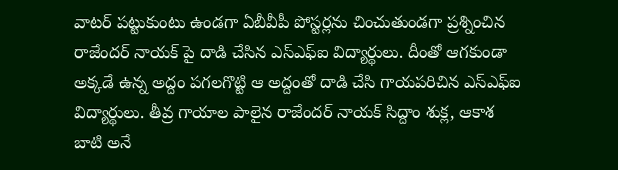వాటర్ పట్టుకుంటు ఉండగా ఏబీవీపీ పోస్టర్లను చించుతుండగా ప్రశ్నించిన రాజేందర్ నాయక్ పై దాడి చేసిన ఎస్ఎఫ్ఐ విద్యార్థులు. దీంతో ఆగకుండా అక్కడే ఉన్న అద్దం పగలగొట్టి ఆ అద్దంతో దాడి చేసి గాయపరిచిన ఎస్ఎఫ్ఐ విద్యార్థులు. తీవ్ర గాయాల పాలైన రాజేందర్ నాయక్ సిద్దాం శుక్ల, ఆకాశ బాటి అనే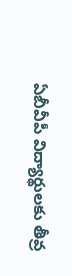ఏబీవీపీ విద్యార్థులకు తీవ్ర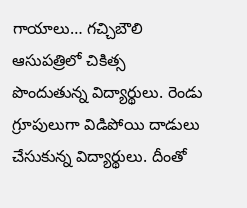గాయాలు… గచ్చిబౌలి ఆసుపత్రిలో చికిత్స పొందుతున్న విద్యార్థులు. రెండు గ్రూపులుగా విడిపోయి దాడులు చేసుకున్న విద్యార్థులు. దీంతో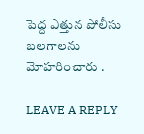పెద్ద ఎత్తున పోలీసు బలగాలను మోహరించారు .

LEAVE A REPLY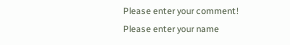Please enter your comment!
Please enter your name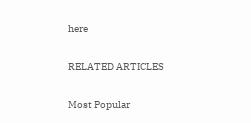here

RELATED ARTICLES

Most Popular